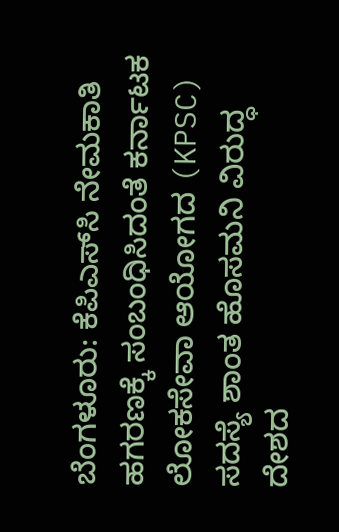ಬೆಂಗಳೂರು: ಕೆಪಿಎಸ್‌ಸಿ ನೇಮಕಾತಿ ಹಗರಣಕ್ಕೆ ಸಂಬಂಧಿಸಿದಂತೆ ಕರ್ನಾಟಕ ಲೋಕಸೇವಾ ಆಯೋಗದ (KPSC) ಸದಸ್ಯೆ ಶಾಂತ ಹೊಸಮನಿ ವಿರುದ್ಧ ದೇಶದ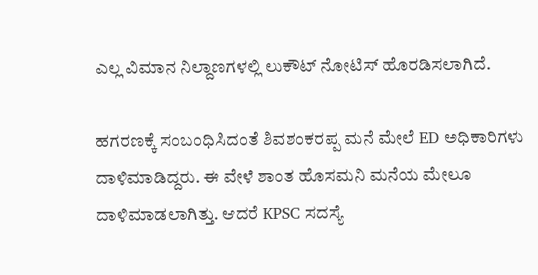ಎಲ್ಲ ವಿಮಾನ ನಿಲ್ದಾಣಗಳಲ್ಲಿ ಲುಕೌಟ್ ನೋಟಿಸ್ ಹೊರಡಿಸಲಾಗಿದೆ.

ಹಗರಣಕ್ಕೆ ಸಂಬಂಧಿಸಿದಂತೆ ಶಿವಶಂಕರಪ್ಪ ಮನೆ ಮೇಲೆ ED ಅಧಿಕಾರಿಗಳು ದಾಳಿ‌ಮಾಡಿದ್ದರು. ಈ ವೇಳೆ ಶಾಂತ ಹೊಸಮನಿ ಮನೆಯ ಮೇಲೂ ದಾಳಿ‌ಮಾಡಲಾಗಿತ್ತು. ಆದರೆ KPSC ಸದಸ್ಯೆ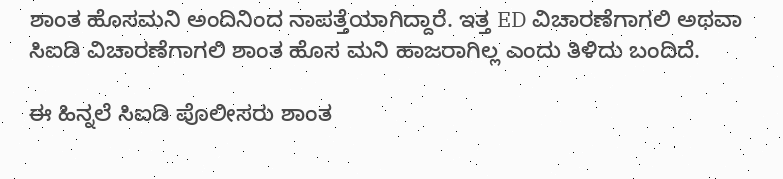ಶಾಂತ ಹೊಸಮನಿ ಅಂದಿನಿಂದ ನಾಪತ್ತೆಯಾಗಿದ್ದಾರೆ. ಇತ್ತ ED ವಿಚಾರಣೆಗಾಗಲಿ ಅಥವಾ ಸಿಐಡಿ ವಿಚಾರಣೆಗಾಗಲಿ ಶಾಂತ ಹೊಸ ಮನಿ ಹಾಜರಾಗಿಲ್ಲ ಎಂದು ತಿಳಿದು ಬಂದಿದೆ.

ಈ ಹಿನ್ನಲೆ ಸಿಐಡಿ ಪೊಲೀಸರು ಶಾಂತ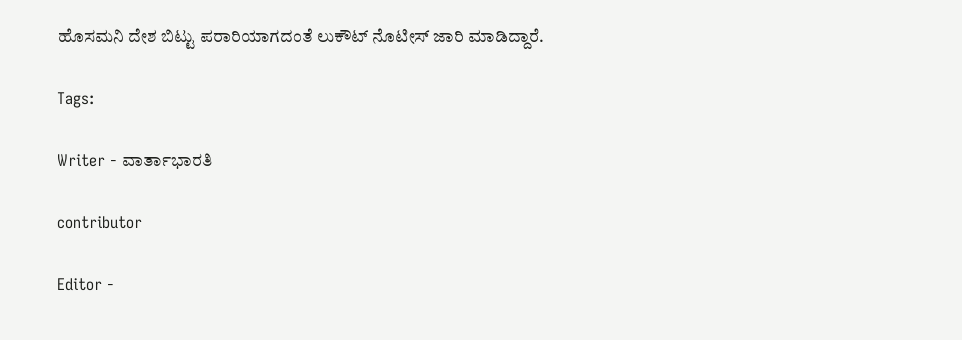ಹೊಸಮನಿ ದೇಶ ಬಿಟ್ಟು ಪರಾರಿಯಾಗದಂತೆ ಲುಕೌಟ್ ನೊಟೀಸ್ ಜಾರಿ‌ ಮಾಡಿದ್ದಾರೆ.

Tags:

Writer - ವಾರ್ತಾಭಾರತಿ

contributor

Editor -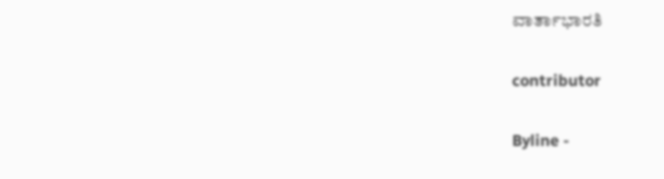ವಾರ್ತಾಭಾರತಿ

contributor

Byline -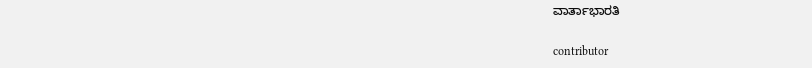ವಾರ್ತಾಭಾರತಿ

contributor